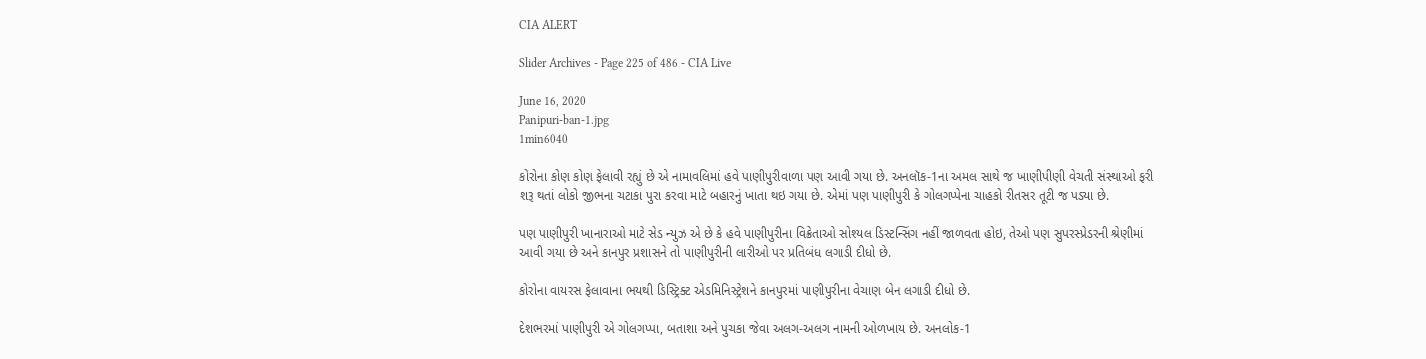CIA ALERT

Slider Archives - Page 225 of 486 - CIA Live

June 16, 2020
Panipuri-ban-1.jpg
1min6040

કોરોના કોણ કોણ ફેલાવી રહ્યું છે એ નામાવલિમાં હવે પાણીપુરીવાળા પણ આવી ગયા છે. અનલૉક-1ના અમલ સાથે જ ખાણીપીણી વેચતી સંસ્થાઓ ફરી શરૂ થતાં લોકો જીભના ચટાકા પુરા કરવા માટે બહારનું ખાતા થઇ ગયા છે. એમાં પણ પાણીપુરી કે ગોલગપ્પેના ચાહકો રીતસર તૂટી જ પડ્યા છે.

પણ પાણીપુરી ખાનારાઓ માટે સેડ ન્યુઝ એ છે કે હવે પાણીપુરીના વિક્રેતાઓ સોશ્યલ ડિસ્ટન્સિંગ નહીં જાળવતા હોઇ, તેઓ પણ સુપરસ્પ્રેડરની શ્રેણીમાં આવી ગયા છે અને કાનપુર પ્રશાસને તો પાણીપુરીની લારીઓ પર પ્રતિબંધ લગાડી દીધો છે.

કોરોના વાયરસ ફેલાવાના ભયથી ડિસ્ટ્રિક્ટ એડમિનિસ્ટ્રેશને કાનપુરમાં પાણીપુરીના વેચાણ બેન લગાડી દીધો છે.

દેશભરમાં પાણીપુરી એ ગોલગપ્પા, બતાશા અને પુચકા જેવા અલગ-અલગ નામની ઓળખાય છે. અનલોક-1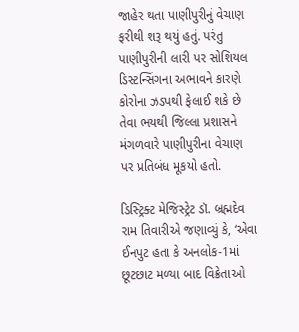જાહેર થતા પાણીપુરીનું વેચાણ ફરીથી શરૂ થયું હતું. પરંતુ પાણીપુરીની લારી પર સોશિયલ ડિસ્ટન્સિંગના અભાવને કારણે કોરોના ઝડપથી ફેલાઈ શકે છે તેવા ભયથી જિલ્લા પ્રશાસને મંગળવારે પાણીપુરીના વેચાણ પર પ્રતિબંધ મૂકયો હતો.

ડિસ્ટ્રિક્ટ મેજિસ્ટ્રેટ ડૉ. બ્રહ્મદેવ રામ તિવારીએ જણાવ્યું કે, ‘એવા ઈનપુટ હતા કે અનલોક-1માં છૂટછાટ મળ્યા બાદ વિક્રેતાઓ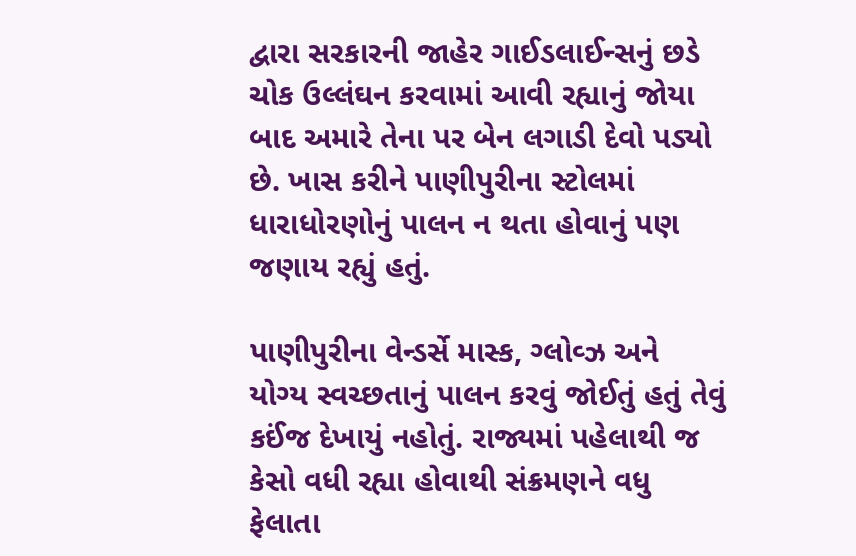દ્વારા સરકારની જાહેર ગાઈડલાઈન્સનું છડે ચોક ઉલ્લંઘન કરવામાં આવી રહ્યાનું જોયા બાદ અમારે તેના પર બેન લગાડી દેવો પડ્યો છે. ખાસ કરીને પાણીપુરીના સ્ટોલમાં ધારાધોરણોનું પાલન ન થતા હોવાનું પણ જણાય રહ્યું હતું.

પાણીપુરીના વેન્ડર્સે માસ્ક, ગ્લોવ્ઝ અને યોગ્ય સ્વચ્છતાનું પાલન કરવું જોઈતું હતું તેવું કઈંજ દેખાયું નહોતું. રાજ્યમાં પહેલાથી જ કેસો વધી રહ્યા હોવાથી સંક્રમણને વધુ ફેલાતા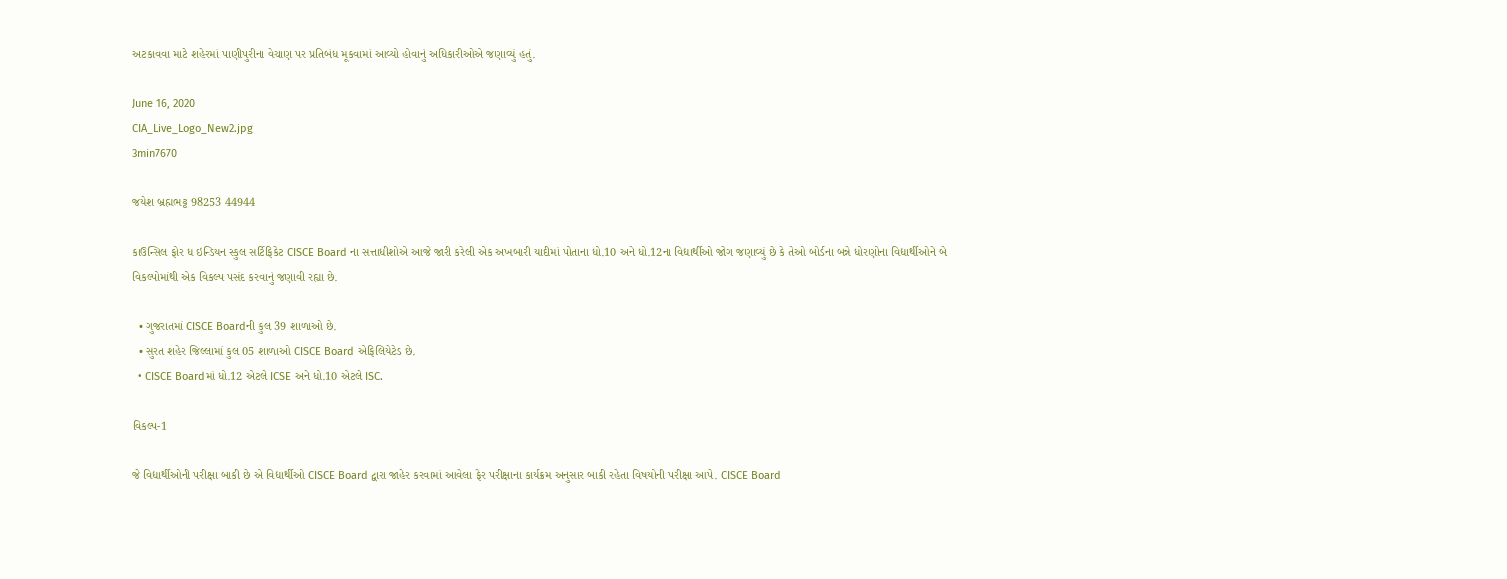અટકાવવા માટે શહેરમાં પાણીપુરીના વેચાણ પર પ્રતિબંધ મૂકવામાં આવ્યો હોવાનું અધિકારીઓએ જણાવ્યું હતું.

June 16, 2020
CIA_Live_Logo_New2.jpg
3min7670

જયેશ બ્રહ્મભટ્ટ 98253 44944

કાઉન્સિલ ફોર ધ ઇન્ડિયન સ્કુલ સર્ટિફિકેટ CISCE Board ના સત્તાધીશોએ આજે જારી કરેલી એક અખબારી યાદીમાં પોતાના ધો.10 અને ધો.12ના વિદ્યાર્થીઓ જોગ જણાવ્યું છે કે તેઓ બોર્ડના બન્ને ધોરણોના વિદ્યાર્થીઓને બે વિકલ્પોમાંથી એક વિકલ્પ પસંદ કરવાનું જણાવી રહ્યા છે.

  • ગુજરાતમાં CISCE Boardની કુલ 39 શાળાઓ છે.
  • સુરત શહેર જિલ્લામાં કુલ 05 શાળાઓ CISCE Board એફિલિયેટેડ છે.
  • CISCE Boardમાં ધો.12 એટલે ICSE અને ધો.10 એટલે ISC.

વિકલ્પ-1

જે વિદ્યાર્થીઓની પરીક્ષા બાકી છે એ વિદ્યાર્થીઓ CISCE Board દ્વારા જાહેર કરવામાં આવેલા ફેર પરીક્ષાના કાર્યક્રમ અનુસાર બાકી રહેતા વિષયોની પરીક્ષા આપે. CISCE Board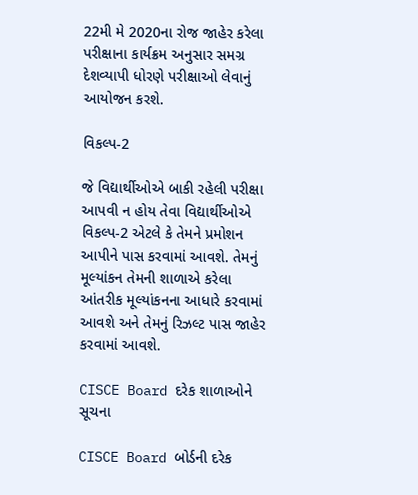22મી મે 2020ના રોજ જાહેર કરેલા પરીક્ષાના કાર્યક્રમ અનુસાર સમગ્ર દેશવ્યાપી ધોરણે પરીક્ષાઓ લેવાનું આયોજન કરશે.

વિકલ્પ-2

જે વિદ્યાર્થીઓએ બાકી રહેલી પરીક્ષા આપવી ન હોય તેવા વિદ્યાર્થીઓએ વિકલ્પ-2 એટલે કે તેમને પ્રમોશન આપીને પાસ કરવામાં આવશે. તેમનું મૂલ્યાંકન તેમની શાળાએ કરેલા આંતરીક મૂલ્યાંકનના આધારે કરવામાં આવશે અને તેમનું રિઝલ્ટ પાસ જાહેર કરવામાં આવશે.

CISCE Board દરેક શાળાઓને સૂચના

CISCE Board બોર્ડની દરેક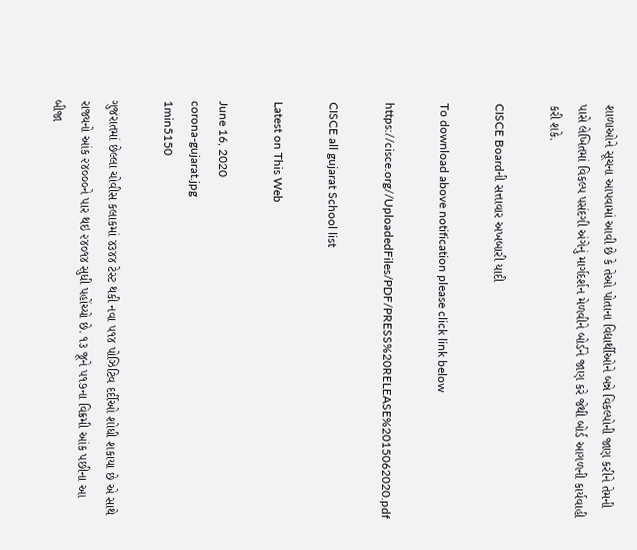શાળાઓને સૂચના આપવામાં આવી છે કે તેઓ પોતાના વિદ્યાર્થીઓને બન્ને વિકલ્પોની જાણ કરીને તેમની પાસે લેખિતમાં વિકલ્પ પસંદગી અંગેનું માર્ગદર્શન મેળવીને બોર્ડને જાણ કરે જેથી બોર્ડ આગળની કાર્યવાહી કરી શકે.

CISCE Boardની સત્તાવાર અખબારી યાદી

To download above notification please click link below

https://cisce.org//UploadedFiles/PDF/PRESS%20RELEASE%2015062020.pdf

CISCE all gujarat School list

Latest on This Web

June 16, 2020
corona-gujarat.jpg
1min5150

ગુજરાતમાં છેલ્લા ચોવીસ કલાકમાં ૪૩૪૪ ટેસ્ટ થકી નવા ૫૧૪ પોઝિટિવ દર્દીઓ શોધી શકાયા છે એ સાથે રાજ્યનો આંક ૨૪૦૦૦ને પાર થઇ ૨૪૦૧૪ સુધી પહોંચ્યો છે. ૧૩ જૂને ૫૧૭ના વિક્રમી આંક પછીના આ બીજા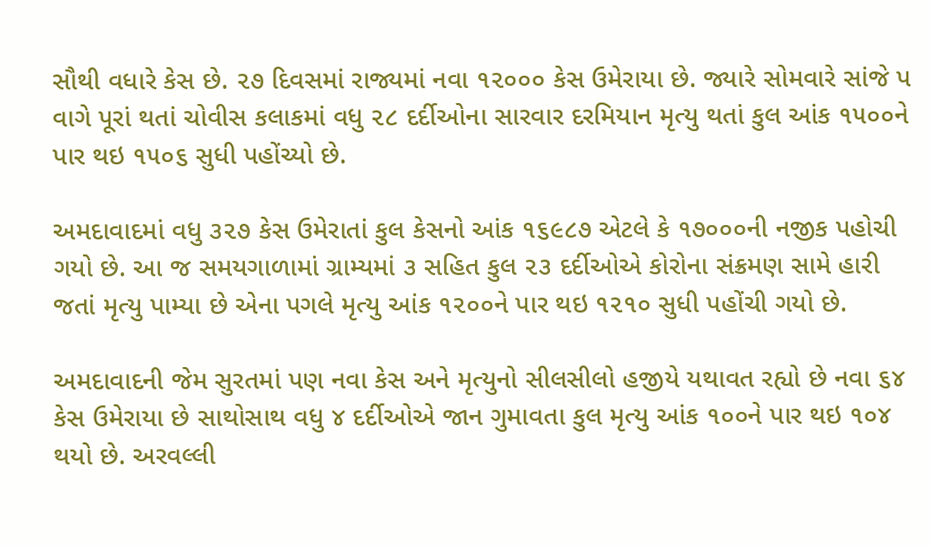સૌથી વધારે કેસ છે. ૨૭ દિવસમાં રાજ્યમાં નવા ૧૨૦૦૦ કેસ ઉમેરાયા છે. જ્યારે સોમવારે સાંજે પ વાગે પૂરાં થતાં ચોવીસ કલાકમાં વધુ ૨૮ દર્દીઓના સારવાર દરમિયાન મૃત્યુ થતાં કુલ આંક ૧૫૦૦ને પાર થઇ ૧૫૦૬ સુધી પહોંચ્યો છે.

અમદાવાદમાં વધુ ૩૨૭ કેસ ઉમેરાતાં કુલ કેસનો આંક ૧૬૯૮૭ એટલે કે ૧૭૦૦૦ની નજીક પહોચી ગયો છે. આ જ સમયગાળામાં ગ્રામ્યમાં ૩ સહિત કુલ ૨૩ દર્દીઓએ કોરોના સંક્રમણ સામે હારી જતાં મૃત્યુ પામ્યા છે એના પગલે મૃત્યુ આંક ૧૨૦૦ને પાર થઇ ૧૨૧૦ સુધી પહોંચી ગયો છે.

અમદાવાદની જેમ સુરતમાં પણ નવા કેસ અને મૃત્યુનો સીલસીલો હજીયે યથાવત રહ્યો છે નવા ૬૪ કેસ ઉમેરાયા છે સાથોસાથ વધુ ૪ દર્દીઓએ જાન ગુમાવતા કુલ મૃત્યુ આંક ૧૦૦ને પાર થઇ ૧૦૪ થયો છે. અરવલ્લી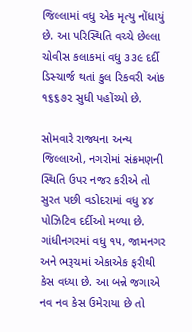જિલ્લામાં વધુ એક મૃત્યુ નોંધાયું છે. આ પરિસ્થિતિ વચ્ચે છેલ્લા ચોવીસ કલાકમાં વધુ ૩૩૯ દર્દી ડિસ્ચાર્જ થતાં કુલ રિકવરી આંક ૧૬૬૭૨ સુધી પહોંચ્યો છે.

સોમવારે રાજ્યના અન્ય જિલ્લાઓ, નગરોમાં સંક્રમણની સ્થિતિ ઉપર નજર કરીએ તો સુરત પછી વડોદરામાં વધુ ૪૪ પોઝિટિવ દર્દીઓ મળ્યા છે. ગાંધીનગરમાં વધુ ૧૫, જામનગર અને ભરૂચમાં એકાએક ફરીથી કેસ વધ્યા છે. આ બન્ને જગાએ નવ નવ કેસ ઉમેરાયા છે તો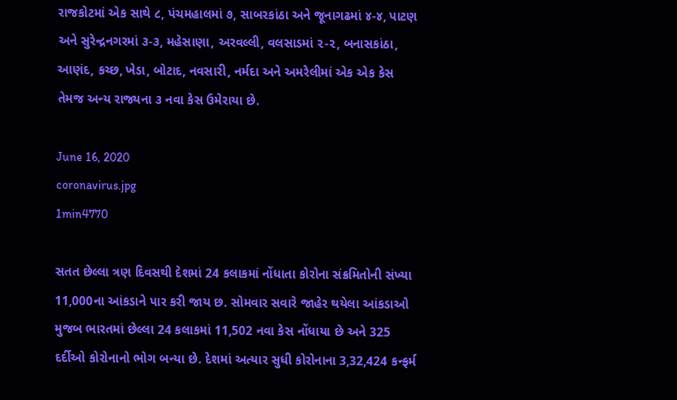રાજકોટમાં એક સાથે ૮, પંચમહાલમાં ૭, સાબરકાંઠા અને જૂનાગઢમાં ૪-૪, પાટણ અને સુરેન્દ્રનગરમાં ૩-૩, મહેસાણા, અરવલ્લી, વલસાડમાં ૨-૨, બનાસકાંઠા, આણંદ, કચ્છ, ખેડા, બોટાદ, નવસારી, નર્મદા અને અમરેલીમાં એક એક કેસ તેમજ અન્ય રાજ્યના ૩ નવા કેસ ઉમેરાયા છે.

June 16, 2020
coronavirus.jpg
1min4770

સતત છેલ્લા ત્રણ દિવસથી દેશમાં 24 કલાકમાં નોંધાતા કોરોના સંક્રમિતોની સંખ્યા 11,000ના આંકડાને પાર કરી જાય છ. સોમવાર સવારે જાહેર થયેલા આંકડાઓ મુજબ ભારતમાં છેલ્લા 24 કલાકમાં 11,502 નવા કેસ નોંધાયા છે અને 325 દર્દીઓ કોરોનાનો ભોગ બન્યા છે. દેશમાં અત્યાર સુધી કોરોનાના 3,32,424 કન્ફર્મ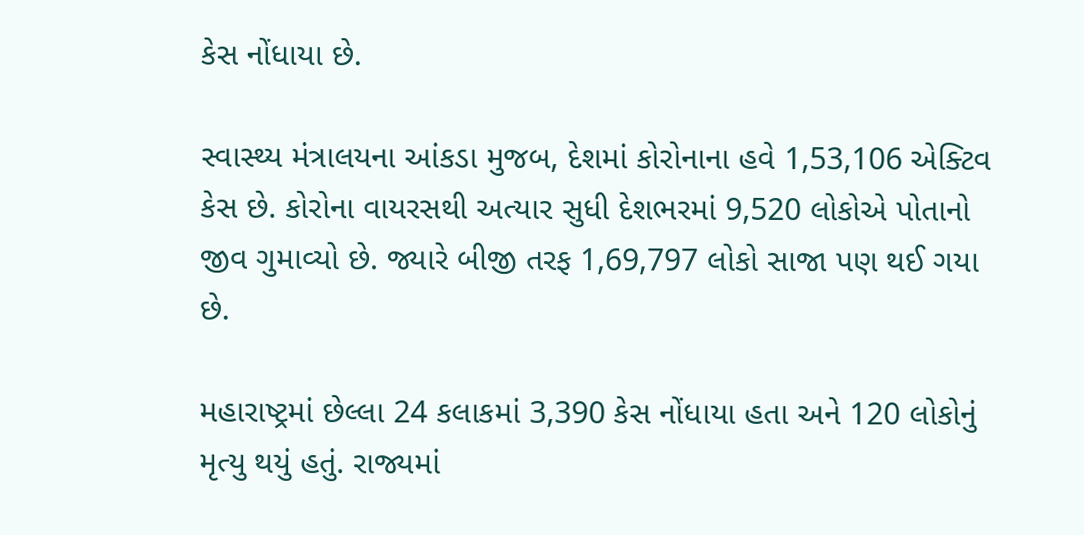કેસ નોંધાયા છે.

સ્વાસ્થ્ય મંત્રાલયના આંકડા મુજબ, દેશમાં કોરોનાના હવે 1,53,106 એક્ટિવ કેસ છે. કોરોના વાયરસથી અત્યાર સુધી દેશભરમાં 9,520 લોકોએ પોતાનો જીવ ગુમાવ્યો છે. જ્યારે બીજી તરફ 1,69,797 લોકો સાજા પણ થઈ ગયા છે.

મહારાષ્ટ્રમાં છેલ્લા 24 કલાકમાં 3,390 કેસ નોંધાયા હતા અને 120 લોકોનું મૃત્યુ થયું હતું. રાજ્યમાં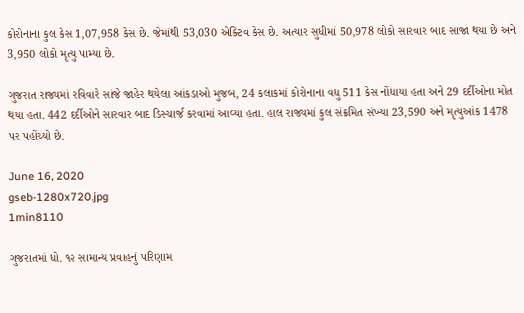કોરોનાના કુલ કેસ 1,07,958 કેસ છે. જેમાંથી 53,030 એક્ટિવ કેસ છે. અત્યાર સુધીમાં 50,978 લોકો સારવાર બાદ સાજા થયા છે અને 3,950 લોકો મૃત્યુ પામ્યા છે.

ગુજરાત રાજ્યમાં રવિવારે સાંજે જાહેર થયેલા આંકડાઓ મુજબ, 24 કલાકમાં કોરોનાના વધુ 511 કેસ નોંધાયા હતા અને 29 દર્દીઓના મોત થયા હતા. 442 દર્દીઓને સારવાર બાદ ડિસ્ચાર્જ કરવામાં આવ્યા હતા. હાલ રાજ્યમાં કુલ સંક્રમિત સંખ્યા 23,590 અને મૃત્યુઆંક 1478 પર પહોંચ્યો છે.

June 16, 2020
gseb-1280x720.jpg
1min8110

ગુજરાતમાં ધો. ૧૨ સામાન્ય પ્રવાહનું પરિણામ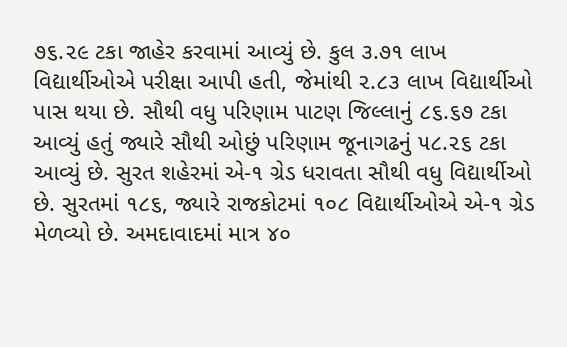૭૬.૨૯ ટકા જાહેર કરવામાં આવ્યું છે. કુલ ૩.૭૧ લાખ વિદ્યાર્થીઓએ પરીક્ષા આપી હતી, જેમાંથી ૨.૮૩ લાખ વિદ્યાર્થીઓ પાસ થયા છે. સૌથી વધુ પરિણામ પાટણ જિલ્લાનું ૮૬.૬૭ ટકા આવ્યું હતું જ્યારે સૌથી ઓછું પરિણામ જૂનાગઢનું ૫૮.૨૬ ટકા આવ્યું છે. સુરત શહેરમાં એ-૧ ગ્રેડ ધરાવતા સૌથી વધુ વિદ્યાર્થીઓ છે. સુરતમાં ૧૮૬, જ્યારે રાજકોટમાં ૧૦૮ વિદ્યાર્થીઓએ એ-૧ ગ્રેડ મેળવ્યો છે. અમદાવાદમાં માત્ર ૪૦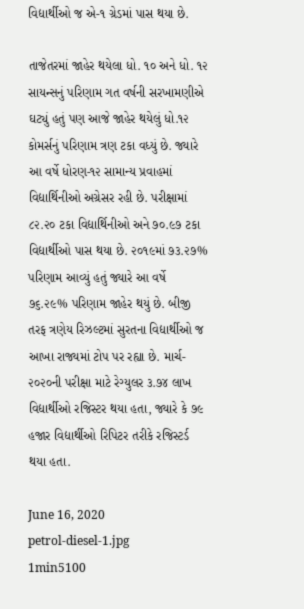વિદ્યાર્થીઓ જ એ-૧ ગ્રેડમાં પાસ થયા છે.

તાજેતરમાં જાહેર થયેલા ધો. ૧૦ અને ધો. ૧૨ સાયન્સનું પરિણામ ગત વર્ષની સરખામણીએ ઘટ્યું હતું પણ આજે જાહેર થયેલું ધો.૧૨ કોમર્સનું પરિણામ ત્રણ ટકા વધ્યું છે. જ્યારે આ વર્ષે ધોરણ-૧૨ સામાન્ય પ્રવાહમાં વિદ્યાર્થિનીઓ અગ્રેસર રહી છે. પરીક્ષામાં ૮૨.૨૦ ટકા વિદ્યાર્થિનીઓ અને ૭૦.૯૭ ટકા વિદ્યાર્થીઓ પાસ થયા છે. ૨૦૧૯માં ૭૩.૨૭% પરિણામ આવ્યું હતું જ્યારે આ વર્ષે ૭૬.૨૯% પરિણામ જાહેર થયું છે. બીજી તરફ ત્રણેય રિઝલ્ટમાં સુરતના વિદ્યાર્થીઓ જ આખા રાજ્યમાં ટોપ પર રહ્યા છે. માર્ચ- ૨૦૨૦ની પરીક્ષા માટે રેગ્યુલર ૩.૭૪ લાખ વિદ્યાર્થીઓ રજિસ્ટર થયા હતા, જ્યારે કે ૭૯ હજાર વિદ્યાર્થીઓ રિપિટર તરીકે રજિસ્ટર્ડ થયા હતા.

June 16, 2020
petrol-diesel-1.jpg
1min5100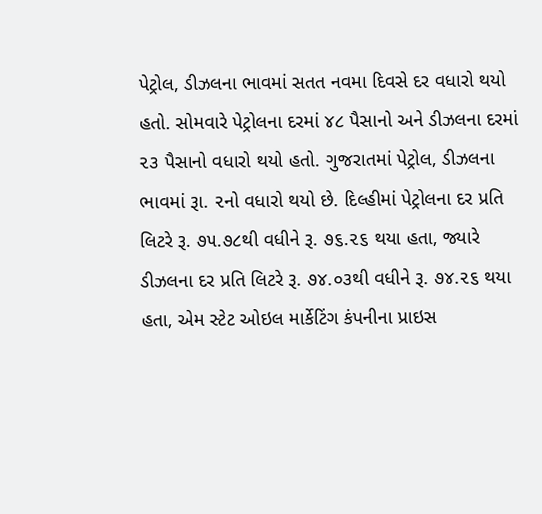પેટ્રોલ, ડીઝલના ભાવમાં સતત નવમા દિવસે દર વધારો થયો હતો. સોમવારે પેટ્રોલના દરમાં ૪૮ પૈસાનો અને ડીઝલના દરમાં ૨૩ પૈસાનો વધારો થયો હતો. ગુજરાતમાં પેટ્રોલ, ડીઝલના ભાવમાં રૂા. ૨નો વધારો થયો છે. દિલ્હીમાં પેટ્રોલના દર પ્રતિ લિટરે રૂ. ૭૫.૭૮થી વધીને રૂ. ૭૬.૨૬ થયા હતા, જ્યારે ડીઝલના દર પ્રતિ લિટરે રૂ. ૭૪.૦૩થી વધીને રૂ. ૭૪.૨૬ થયા હતા, એમ સ્ટેટ ઓઇલ માર્કેટિંગ કંપનીના પ્રાઇસ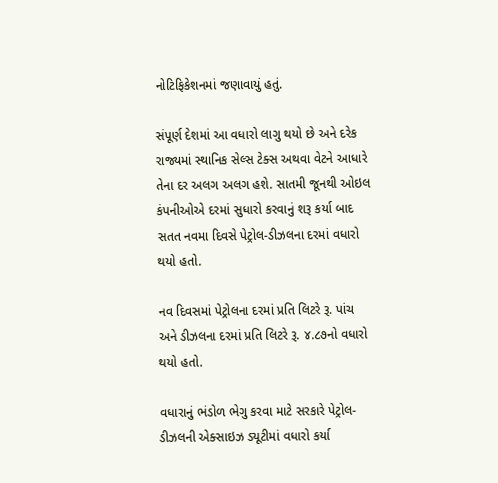નોટિફિકેશનમાં જણાવાયું હતું.

સંપૂર્ણ દેશમાં આ વધારો લાગુ થયો છે અને દરેક રાજ્યમાં સ્થાનિક સેલ્સ ટેક્સ અથવા વેટને આધારે તેના દર અલગ અલગ હશે. સાતમી જૂનથી ઓઇલ કંપનીઓએ દરમાં સુધારો કરવાનું શરૂ કર્યા બાદ સતત નવમા દિવસે પેટ્રોલ-ડીઝલના દરમાં વધારો થયો હતો.

નવ દિવસમાં પેટ્રોલના દરમાં પ્રતિ લિટરે રૂ. પાંચ અને ડીઝલના દરમાં પ્રતિ લિટરે રૂ. ૪.૮૭નો વધારો થયો હતો.

વધારાનું ભંડોળ ભેગુ કરવા માટે સરકારે પેટ્રોલ-ડીઝલની એક્સાઇઝ ડ્યૂટીમાં વધારો કર્યા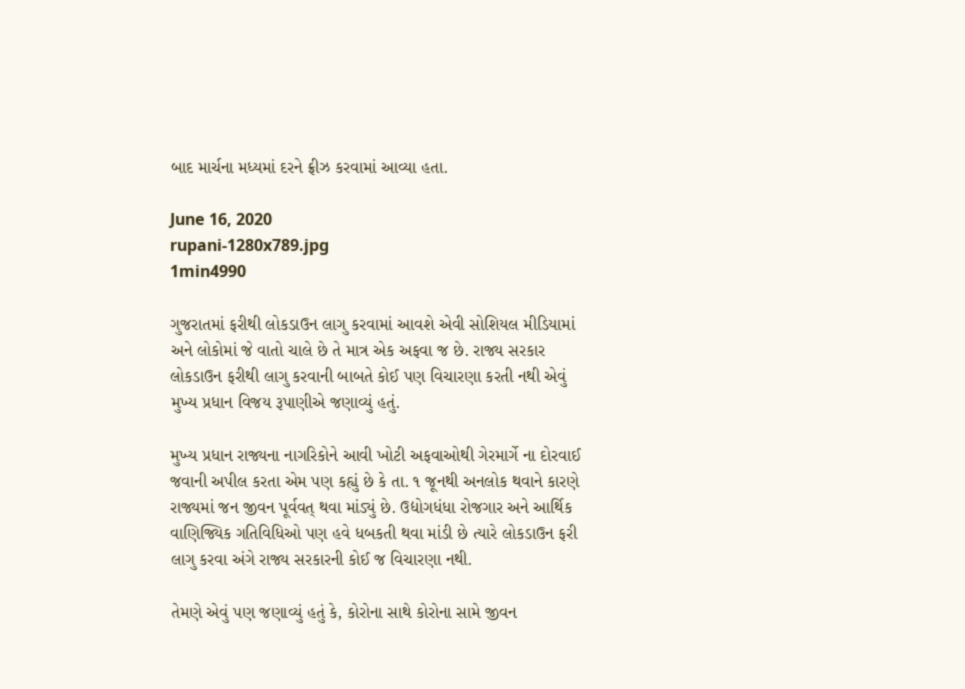બાદ માર્ચના મધ્યમાં દરને ફ્રીઝ કરવામાં આવ્યા હતા.

June 16, 2020
rupani-1280x789.jpg
1min4990

ગુજરાતમાં ફરીથી લોકડાઉન લાગુ કરવામાં આવશે એવી સોશિયલ મીડિયામાં અને લોકોમાં જે વાતો ચાલે છે તે માત્ર એક અફવા જ છે. રાજ્ય સરકાર લોકડાઉન ફરીથી લાગુ કરવાની બાબતે કોઈ પણ વિચારણા કરતી નથી એવું મુખ્ય પ્રધાન વિજય રૂપાણીએ જણાવ્યું હતું.

મુખ્ય પ્રધાન રાજ્યના નાગરિકોને આવી ખોટી અફવાઓથી ગેરમાર્ગે ના દોરવાઈ જવાની અપીલ કરતા એમ પણ કહ્યું છે કે તા. ૧ જૂનથી અનલોક થવાને કારણે રાજ્યમાં જન જીવન પૂર્વવત્ થવા માંડ્યું છે. ઉદ્યોગધંધા રોજગાર અને આર્થિક વાણિજ્યિક ગતિવિધિઓ પણ હવે ધબકતી થવા માંડી છે ત્યારે લોકડાઉન ફરી લાગુ કરવા અંગે રાજ્ય સરકારની કોઈ જ વિચારણા નથી.

તેમણે એવું પણ જણાવ્યું હતું કે, કોરોના સાથે કોરોના સામે જીવન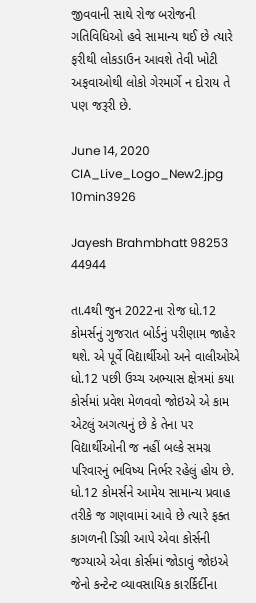જીવવાની સાથે રોજ બરોજની ગતિવિધિઓ હવે સામાન્ય થઈ છે ત્યારે ફરીથી લોકડાઉન આવશે તેવી ખોટી અફવાઓથી લોકો ગેરમાર્ગે ન દોરાય તે પણ જરૂરી છે.

June 14, 2020
CIA_Live_Logo_New2.jpg
10min3926

Jayesh Brahmbhatt 98253 44944

તા.4થી જુન 2022ના રોજ ધો.12 કોમર્સનું ગુજરાત બોર્ડનું પરીણામ જાહેર થશે. એ પૂર્વે વિદ્યાર્થીઓ અને વાલીઓએ ધો.12 પછી ઉચ્ચ અભ્યાસ ક્ષેત્રમાં કયા કોર્સમાં પ્રવેશ મેળવવો જોઇએ એ કામ એટલું અગત્યનું છે કે તેના પર વિદ્યાર્થીઓની જ નહીં બલ્કે સમગ્ર પરિવારનું ભવિષ્ય નિર્ભર રહેલું હોય છે. ધો.12 કોમર્સને આમેય સામાન્ય પ્રવાહ તરીકે જ ગણવામાં આવે છે ત્યારે ફક્ત કાગળની ડિગ્રી આપે એવા કોર્સની જગ્યાએ એવા કોર્સમાં જોડાવું જોઇએ જેનો કન્ટેન્ટ વ્યાવસાયિક કારર્કિર્દીના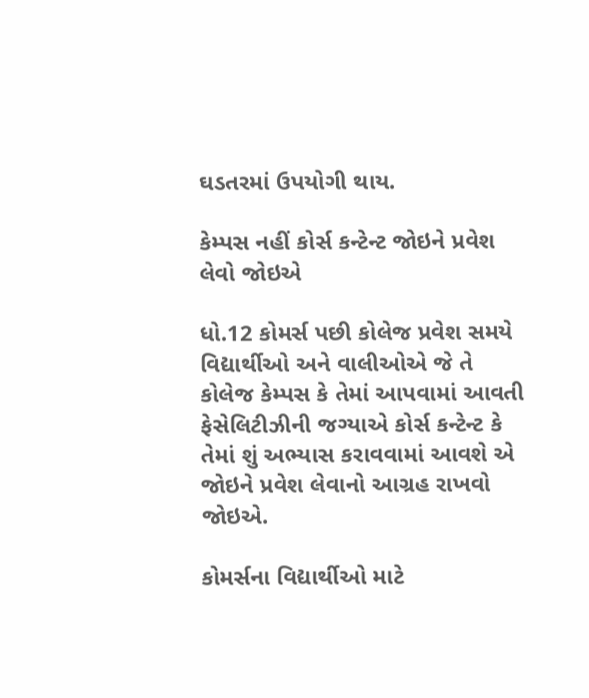ઘડતરમાં ઉપયોગી થાય.

કેમ્પસ નહીં કોર્સ કન્ટેન્ટ જોઇને પ્રવેશ લેવો જોઇએ

ધો.12 કોમર્સ પછી કોલેજ પ્રવેશ સમયે વિદ્યાર્થીઓ અને વાલીઓએ જે તે કોલેજ કેમ્પસ કે તેમાં આપવામાં આવતી ફેસેલિટીઝીની જગ્યાએ કોર્સ કન્ટેન્ટ કે તેમાં શું અભ્યાસ કરાવવામાં આવશે એ જોઇને પ્રવેશ લેવાનો આગ્રહ રાખવો જોઇએ.

કોમર્સના વિદ્યાર્થીઓ માટે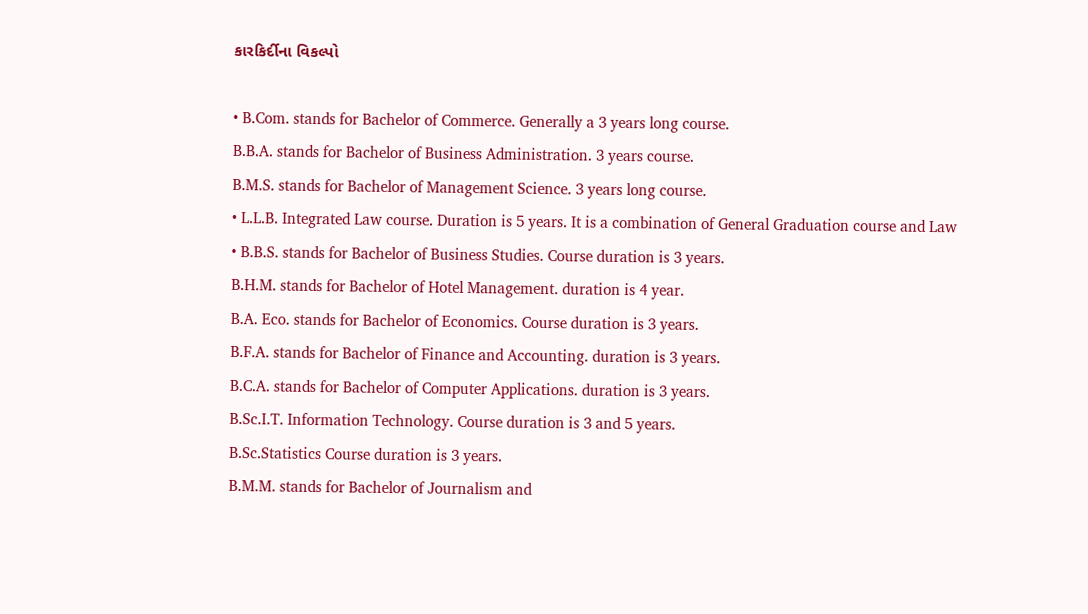કારકિર્દીના વિકલ્પો

• B.Com. stands for Bachelor of Commerce. Generally a 3 years long course.
B.B.A. stands for Bachelor of Business Administration. 3 years course.
B.M.S. stands for Bachelor of Management Science. 3 years long course.
• L.L.B. Integrated Law course. Duration is 5 years. It is a combination of General Graduation course and Law
• B.B.S. stands for Bachelor of Business Studies. Course duration is 3 years.
B.H.M. stands for Bachelor of Hotel Management. duration is 4 year.
B.A. Eco. stands for Bachelor of Economics. Course duration is 3 years.
B.F.A. stands for Bachelor of Finance and Accounting. duration is 3 years.
B.C.A. stands for Bachelor of Computer Applications. duration is 3 years.
B.Sc.I.T. Information Technology. Course duration is 3 and 5 years.
B.Sc.Statistics Course duration is 3 years.
B.M.M. stands for Bachelor of Journalism and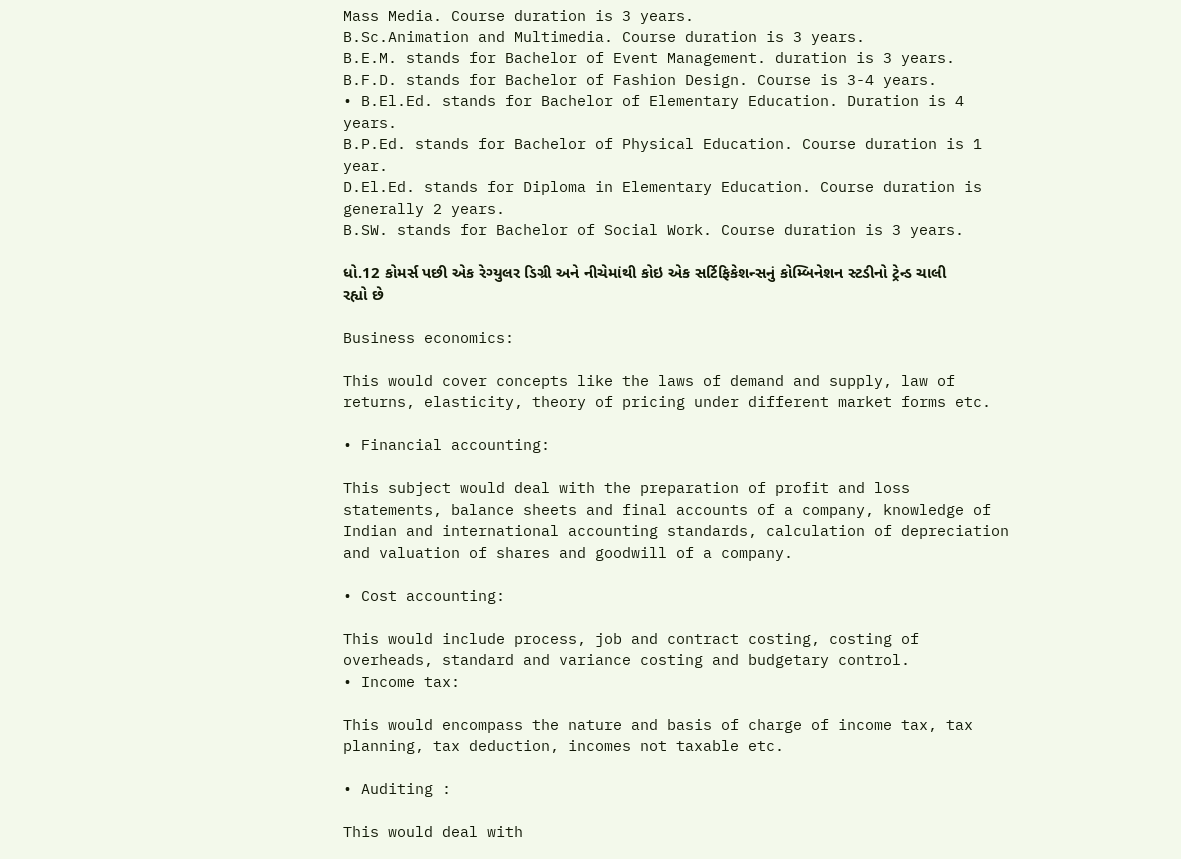Mass Media. Course duration is 3 years.
B.Sc.Animation and Multimedia. Course duration is 3 years.
B.E.M. stands for Bachelor of Event Management. duration is 3 years.
B.F.D. stands for Bachelor of Fashion Design. Course is 3-4 years.
• B.El.Ed. stands for Bachelor of Elementary Education. Duration is 4 years.
B.P.Ed. stands for Bachelor of Physical Education. Course duration is 1 year.
D.El.Ed. stands for Diploma in Elementary Education. Course duration is generally 2 years.
B.SW. stands for Bachelor of Social Work. Course duration is 3 years.

ધો.12 કોમર્સ પછી એક રેગ્યુલર ડિગ્રી અને નીચેમાંથી કોઇ એક સર્ટિફિકેશન્સનું કોમ્બિનેશન સ્ટડીનો ટ્રેન્ડ ચાલી રહ્યો છે

Business economics:

This would cover concepts like the laws of demand and supply, law of returns, elasticity, theory of pricing under different market forms etc.

• Financial accounting:

This subject would deal with the preparation of profit and loss statements, balance sheets and final accounts of a company, knowledge of Indian and international accounting standards, calculation of depreciation and valuation of shares and goodwill of a company.

• Cost accounting:

This would include process, job and contract costing, costing of overheads, standard and variance costing and budgetary control.
• Income tax:

This would encompass the nature and basis of charge of income tax, tax planning, tax deduction, incomes not taxable etc.

• Auditing :

This would deal with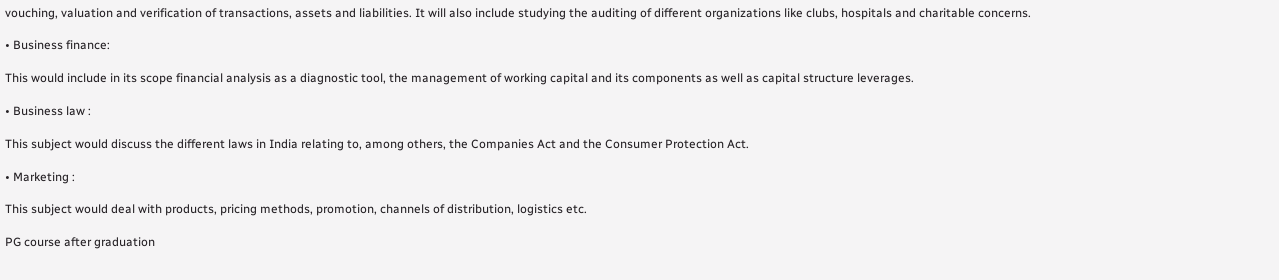vouching, valuation and verification of transactions, assets and liabilities. It will also include studying the auditing of different organizations like clubs, hospitals and charitable concerns.

• Business finance:

This would include in its scope financial analysis as a diagnostic tool, the management of working capital and its components as well as capital structure leverages.

• Business law :

This subject would discuss the different laws in India relating to, among others, the Companies Act and the Consumer Protection Act.

• Marketing :

This subject would deal with products, pricing methods, promotion, channels of distribution, logistics etc.

PG course after graduation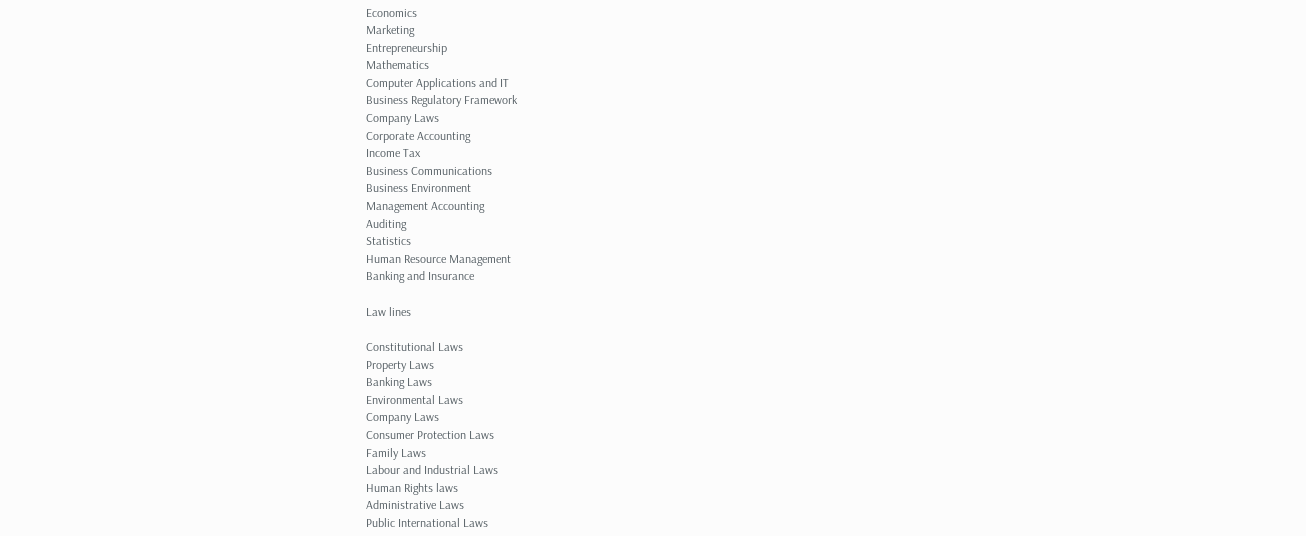Economics
Marketing
Entrepreneurship
Mathematics
Computer Applications and IT
Business Regulatory Framework
Company Laws
Corporate Accounting
Income Tax
Business Communications
Business Environment
Management Accounting
Auditing
Statistics
Human Resource Management
Banking and Insurance

Law lines

Constitutional Laws
Property Laws
Banking Laws
Environmental Laws
Company Laws
Consumer Protection Laws
Family Laws
Labour and Industrial Laws
Human Rights laws
Administrative Laws
Public International Laws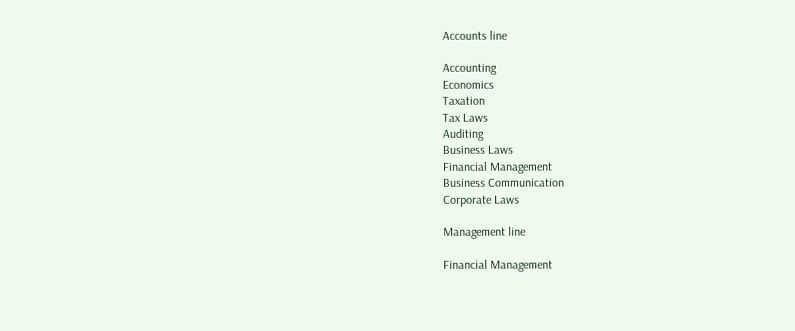Accounts line

Accounting
Economics
Taxation
Tax Laws
Auditing
Business Laws
Financial Management
Business Communication
Corporate Laws

Management line

Financial Management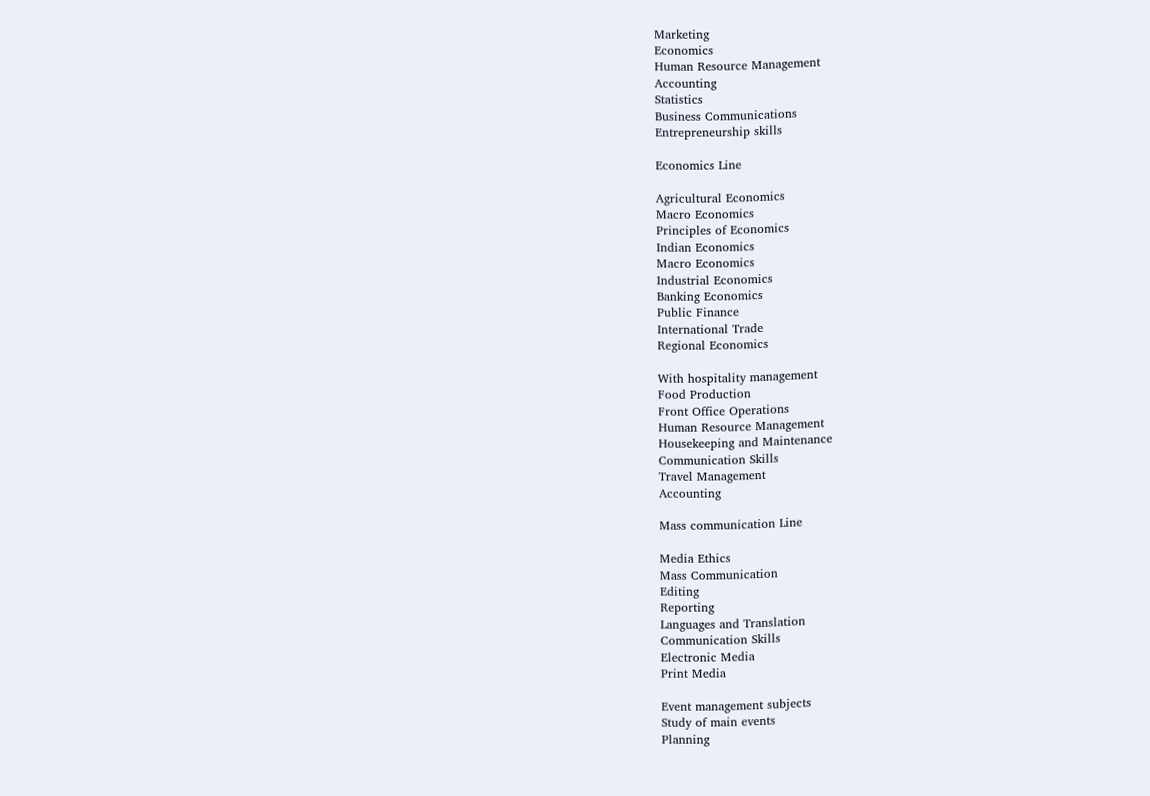Marketing
Economics
Human Resource Management
Accounting
Statistics
Business Communications
Entrepreneurship skills

Economics Line

Agricultural Economics
Macro Economics
Principles of Economics
Indian Economics
Macro Economics
Industrial Economics
Banking Economics
Public Finance
International Trade
Regional Economics

With hospitality management
Food Production
Front Office Operations
Human Resource Management
Housekeeping and Maintenance
Communication Skills
Travel Management
Accounting

Mass communication Line

Media Ethics
Mass Communication
Editing
Reporting
Languages and Translation
Communication Skills
Electronic Media
Print Media

Event management subjects
Study of main events
Planning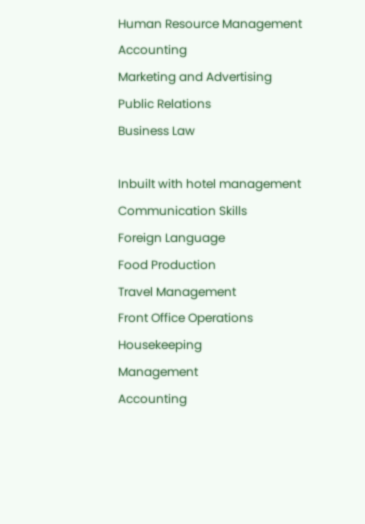Human Resource Management
Accounting
Marketing and Advertising
Public Relations
Business Law

Inbuilt with hotel management
Communication Skills
Foreign Language
Food Production
Travel Management
Front Office Operations
Housekeeping
Management
Accounting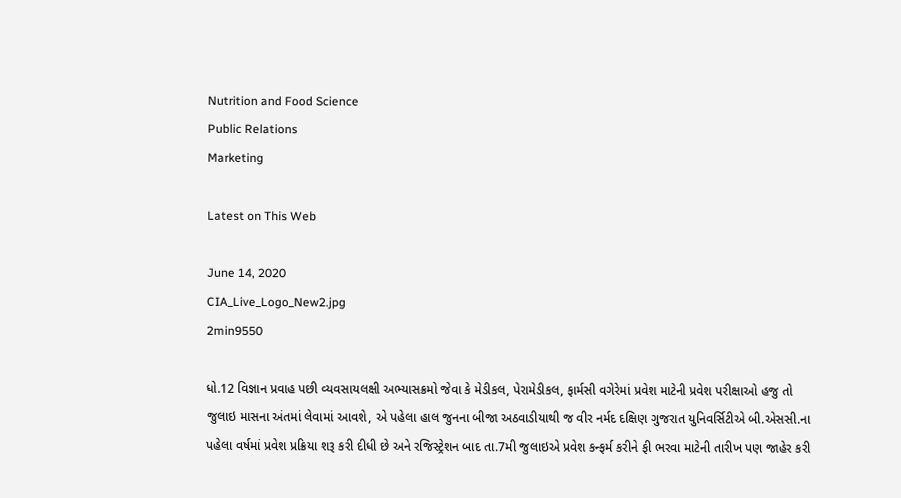Nutrition and Food Science
Public Relations
Marketing

Latest on This Web

June 14, 2020
CIA_Live_Logo_New2.jpg
2min9550

ધો.12 વિજ્ઞાન પ્રવાહ પછી વ્યવસાયલક્ષી અભ્યાસક્રમો જેવા કે મેડીકલ, પેરામેડીકલ, ફાર્મસી વગેરેમાં પ્રવેશ માટેની પ્રવેશ પરીક્ષાઓ હજુ તો જુલાઇ માસના અંતમાં લેવામાં આવશે, એ પહેલા હાલ જુનના બીજા અઠવાડીયાથી જ વીર નર્મદ દક્ષિણ ગુજરાત યુનિવર્સિટીએ બી.એસસી.ના પહેલા વર્ષમાં પ્રવેશ પ્રક્રિયા શરૂ કરી દીધી છે અને રજિસ્ટ્રેશન બાદ તા.7મી જુલાઇએ પ્રવેશ કન્ફર્મ કરીને ફી ભરવા માટેની તારીખ પણ જાહેર કરી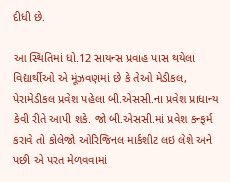દીધી છે.

આ સ્થિતિમાં ધો.12 સાયન્સ પ્રવાહ પાસ થયેલા વિદ્યાર્થીઓ એ મૂંઝવણમાં છે કે તેઓ મેડીકલ, પેરામેડીકલ પ્રવેશ પહેલા બી.એસસી.ના પ્રવેશ પ્રાધાન્ય કેવી રીતે આપી શકે. જો બી.એસસી.માં પ્રવેશ કન્ફર્મ કરાવે તો કોલેજો ઓરિજિનલ માર્કશીટ લઇ લેશે અને પછી એ પરત મેળવવામાં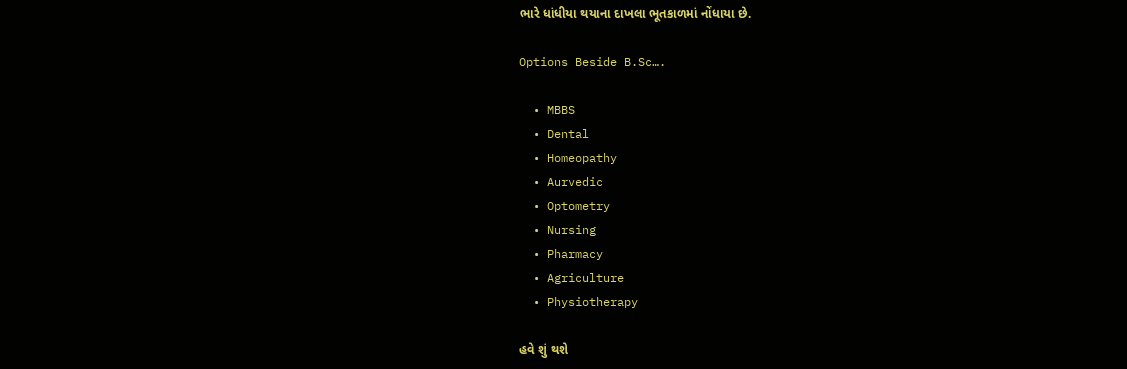ભારે ધાંધીયા થયાના દાખલા ભૂતકાળમાં નોંધાયા છે.

Options Beside B.Sc….

  • MBBS
  • Dental
  • Homeopathy
  • Aurvedic
  • Optometry
  • Nursing
  • Pharmacy
  • Agriculture
  • Physiotherapy

હવે શું થશે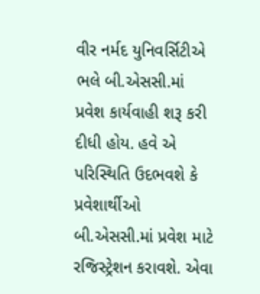વીર નર્મદ યુનિવર્સિટીએ ભલે બી.એસસી.માં પ્રવેશ કાર્યવાહી શરૂ કરી દીધી હોય. હવે એ પરિસ્થિતિ ઉદભવશે કે પ્રવેશાર્થીઓ બી.એસસી.માં પ્રવેશ માટે રજિસ્ટ્રેશન કરાવશે. એવા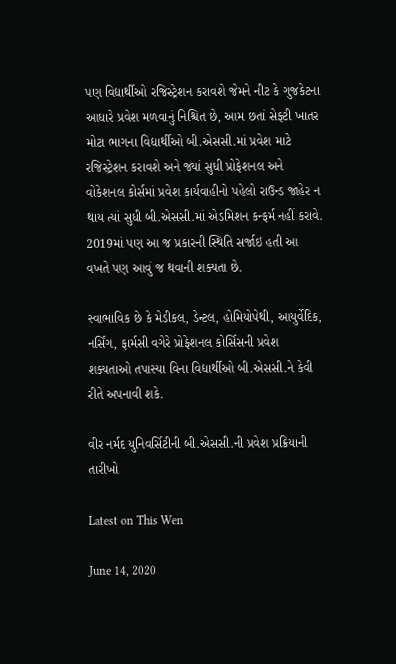પણ વિદ્યાર્થીઓ રજિસ્ટ્રેશન કરાવશે જેમને નીટ કે ગુજકેટના આધારે પ્રવેશ મળવાનું નિશ્ચિત છે, આમ છતાં સેફ્ટી ખાતર મોટા ભાગના વિદ્યાર્થીઓ બી.એસસી.માં પ્રવેશ માટે રજિસ્ટ્રેશન કરાવશે અને જ્યાં સુધી પ્રોફેશનલ અને વોકેશનલ કોર્સમાં પ્રવેશ કાર્યવાહીનો પહેલો રાઉન્ડ જાહેર ન થાય ત્યાં સુધી બી.એસસી.માં એડમિશન કન્ફર્મ નહીં કરાવે. 2019માં પણ આ જ પ્રકારની સ્થિતિ સર્જાઇ હતી આ વખતે પણ આવું જ થવાની શક્યતા છે.

સ્વાભાવિક છે કે મેડીકલ, ડેન્ટલ, હોમિયોપેથી, આયુર્વેદિક, નર્સિંગ, ફાર્મસી વગેરે પ્રોફેશનલ કોર્સિસની પ્રવેશ શક્યતાઓ તપાસ્યા વિના વિદ્યાર્થીઓ બી.એસસી.ને કેવી રીતે અપનાવી શકે.

વીર નર્મદ યુનિવર્સિટીની બી.એસસી.ની પ્રવેશ પ્રક્રિયાની તારીખો

Latest on This Wen

June 14, 2020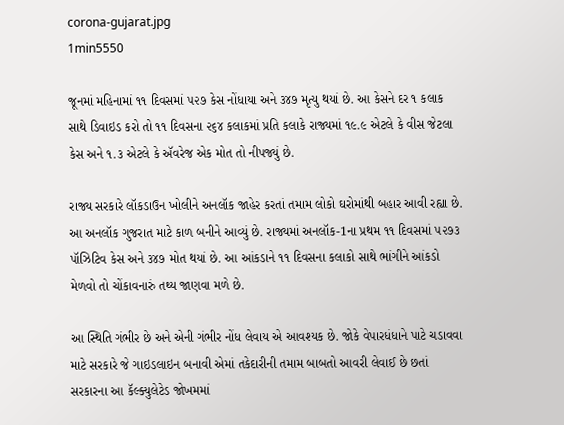corona-gujarat.jpg
1min5550

જૂનમાં મહિનામાં ૧૧ દિવસમાં ૫૨૭ કેસ નોંધાયા અને ૩૪૭ મૃત્યુ થયાં છે. આ કેસને દર ૧ કલાક સાથે ડિવાઇડ કરો તો ૧૧ દિવસના ૨૬૪ કલાકમાં પ્રતિ કલાકે રાજ્યમાં ૧૯.૯ એટલે કે વીસ જેટલા કેસ અને ૧.૩ એટલે કે ઍવરેજ એક મોત તો નીપજ્યું છે.

રાજ્ય સરકારે લૉકડાઉન ખોલીને અનલૉક જાહેર કરતાં તમામ લોકો ઘરોમાંથી બહાર આવી રહ્યા છે. આ અનલૉક ગુજરાત માટે કાળ બનીને આવ્યું છે. રાજ્યમાં અનલૉક-1ના પ્રથમ ૧૧ દિવસમાં ૫૨૭૩ પૉઝિટિવ કેસ અને ૩૪૭ મોત થયાં છે. આ આંકડાને ૧૧ દિવસના કલાકો સાથે ભાંગીને આંકડો મેળવો તો ચોંકાવનારું તથ્ય જાણવા મળે છે.

આ સ્થિતિ ગંભીર છે અને એની ગંભીર નોંધ લેવાય એ આવશ્યક છે. જોકે વેપારધંધાને પાટે ચડાવવા માટે સરકારે જે ગાઇડલાઇન બનાવી એમાં તકેદારીની તમામ બાબતો આવરી લેવાઈ છે છતાં સરકારના આ કૅલ્ક્યુલેટેડ જોખમમાં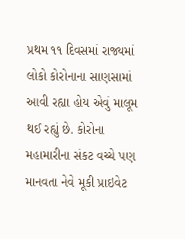પ્રથમ ૧૧ દિવસમાં રાજ્યમાં લોકો કોરોનાના સાણસામાં આવી રહ્યા હોય એવું માલૂમ થઈ રહ્યું છે. કોરોના મહામારીના સંકટ વચ્ચે પણ માનવતા નેવે મૂકી પ્રાઇવેટ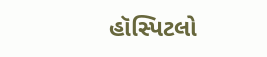હૉસ્પિટલો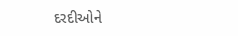દરદીઓને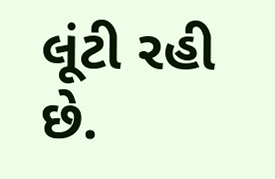લૂંટી રહી છે.